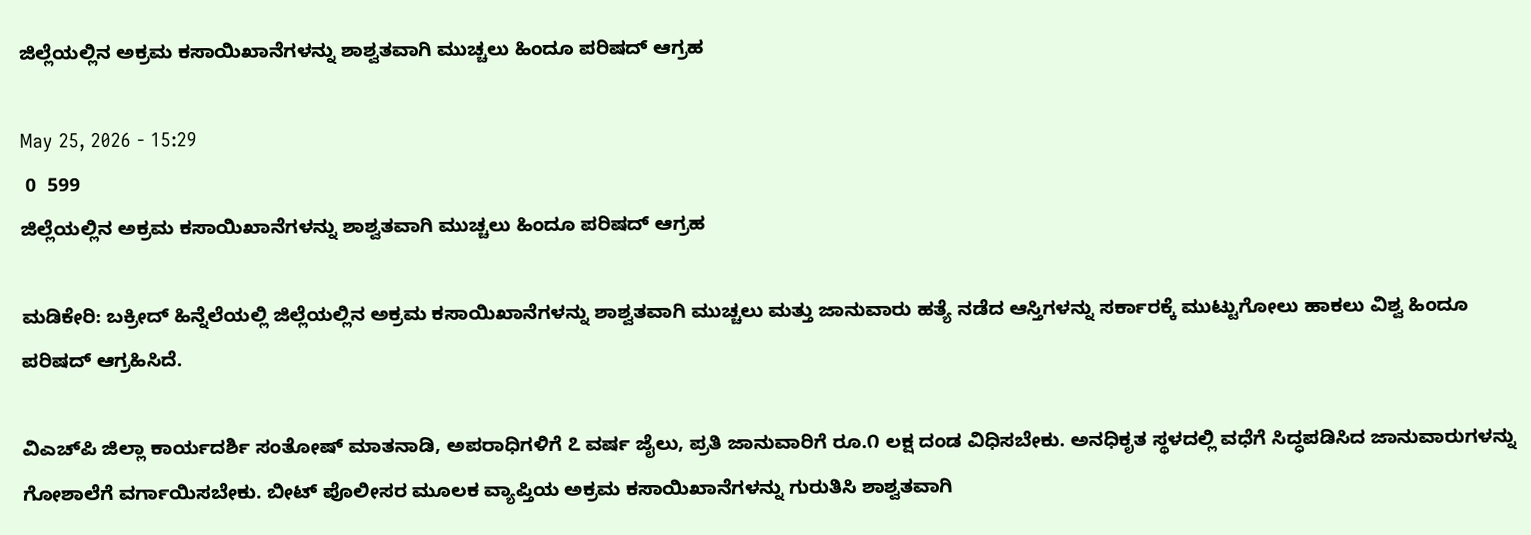ಜಿಲ್ಲೆಯಲ್ಲಿನ ಅಕ್ರಮ ಕಸಾಯಿಖಾನೆಗಳನ್ನು ಶಾಶ್ವತವಾಗಿ ಮುಚ್ಚಲು ಹಿಂದೂ ಪರಿಷದ್ ಆಗ್ರಹ

May 25, 2026 - 15:29
 0  599
ಜಿಲ್ಲೆಯಲ್ಲಿನ ಅಕ್ರಮ ಕಸಾಯಿಖಾನೆಗಳನ್ನು ಶಾಶ್ವತವಾಗಿ ಮುಚ್ಚಲು ಹಿಂದೂ ಪರಿಷದ್ ಆಗ್ರಹ

ಮಡಿಕೇರಿ: ಬಕ್ರೀದ್ ಹಿನ್ನೆಲೆಯಲ್ಲಿ ಜಿಲ್ಲೆಯಲ್ಲಿನ ಅಕ್ರಮ ಕಸಾಯಿಖಾನೆಗಳನ್ನು ಶಾಶ್ವತವಾಗಿ ಮುಚ್ಚಲು ಮತ್ತು ಜಾನುವಾರು ಹತ್ಯೆ ನಡೆದ ಆಸ್ತಿಗಳನ್ನು ಸರ್ಕಾರಕ್ಕೆ ಮುಟ್ಟುಗೋಲು ಹಾಕಲು ವಿಶ್ವ ಹಿಂದೂ ಪರಿಷದ್ ಆಗ್ರಹಿಸಿದೆ.

ವಿಎಚ್‌ಪಿ ಜಿಲ್ಲಾ ಕಾರ್ಯದರ್ಶಿ ಸಂತೋಷ್ ಮಾತನಾಡಿ, ಅಪರಾಧಿಗಳಿಗೆ ೭ ವರ್ಷ ಜೈಲು, ಪ್ರತಿ ಜಾನುವಾರಿಗೆ ರೂ.೧ ಲಕ್ಷ ದಂಡ ವಿಧಿಸಬೇಕು. ಅನಧಿಕೃತ ಸ್ಥಳದಲ್ಲಿ ವಧೆಗೆ ಸಿದ್ಧಪಡಿಸಿದ ಜಾನುವಾರುಗಳನ್ನು ಗೋಶಾಲೆಗೆ ವರ್ಗಾಯಿಸಬೇಕು. ಬೀಟ್ ಪೊಲೀಸರ ಮೂಲಕ ವ್ಯಾಪ್ತಿಯ ಅಕ್ರಮ ಕಸಾಯಿಖಾನೆಗಳನ್ನು ಗುರುತಿಸಿ ಶಾಶ್ವತವಾಗಿ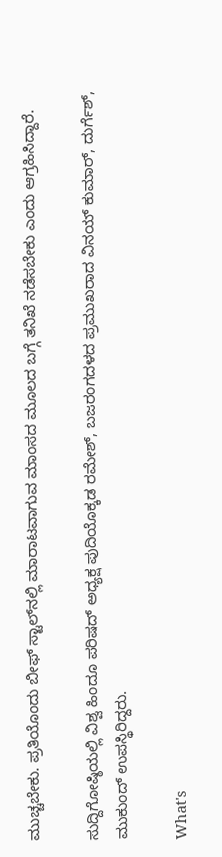ಮುಚ್ಚಬೇಕು. ಪ್ರತಿಯೊಂದು ಬೀಫ್ ಸ್ಟಾಲ್‌ನಲ್ಲಿ ಮಾರಾಟವಾಗುವ ಮಾಂಸದ ಮೂಲದ ಬಗ್ಗೆ ತನಿಖೆ ನಡೆಸಬೇಕು ಎಂದು ಆಗ್ರಹಿಸಿದ್ದಾರೆ.

ಸುದ್ದಿಗೋಷ್ಠಿಯಲ್ಲಿ ವಿಶ್ವ ಹಿಂದೂ ಪರಿಷದ್ ಅಧ್ಯಕ್ಷ ಪುದಿಯೊಕ್ಕಡ ರಮೇಶ್, ಬಜರಂಗದಳದ ಪ್ರಮುಖರಾದ ವಿನಯ್ ಕುಮಾರ್, ದುರ್ಗೆಶ್, ಮುಕುಂದ್ ಉಪಸ್ಥಿರಿದ್ದರು.

What's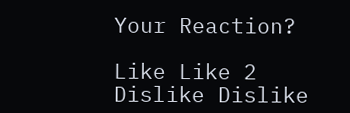Your Reaction?

Like Like 2
Dislike Dislike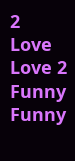2
Love Love 2
Funny Funny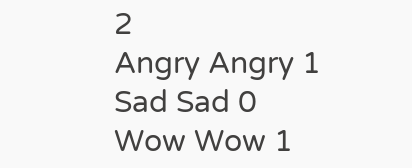2
Angry Angry 1
Sad Sad 0
Wow Wow 1